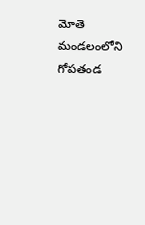మోతె మండలంలోని గోపతండ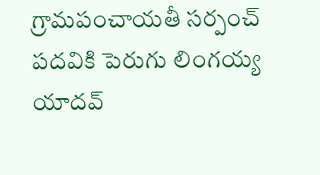గ్రామపంచాయతీ సర్పంచ్ పదవికి పెరుగు లింగయ్య యాదవ్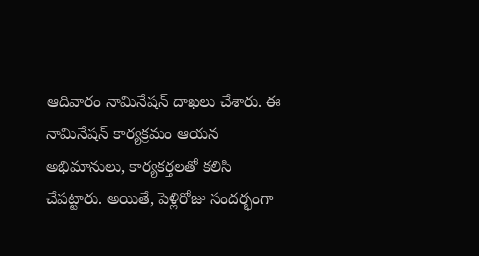ఆదివారం నామినేషన్ దాఖలు చేశారు. ఈ నామినేషన్ కార్యక్రమం ఆయన అభిమానులు, కార్యకర్తలతో కలిసి చేపట్టారు. అయితే, పెళ్లిరోజు సందర్భంగా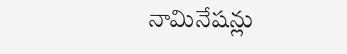నామినేషన్లు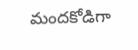మందకోడిగా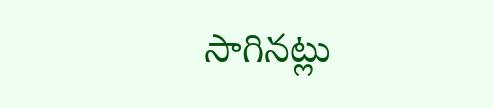సాగినట్లు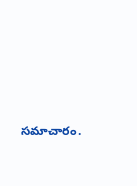సమాచారం.